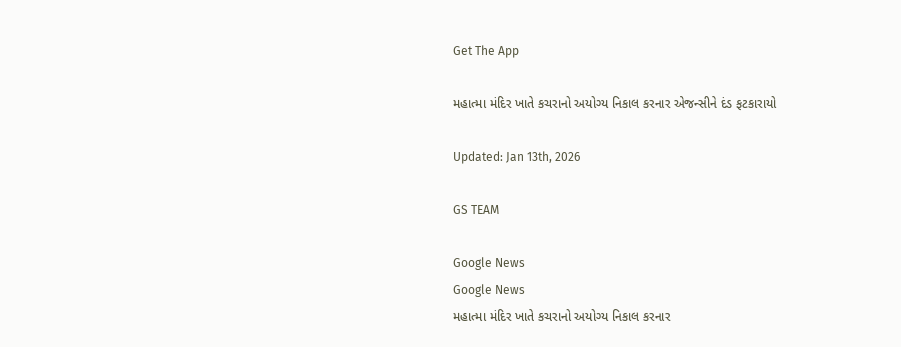Get The App

મહાત્મા મંદિર ખાતે કચરાનો અયોગ્ય નિકાલ કરનાર એજન્સીને દંડ ફટકારાયો

Updated: Jan 13th, 2026

GS TEAM

Google News
Google News
મહાત્મા મંદિર ખાતે કચરાનો અયોગ્ય નિકાલ કરનાર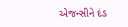એજન્સીને દંડ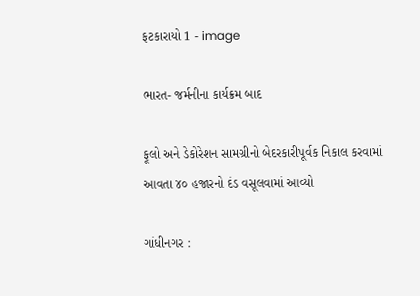ફટકારાયો 1 - image

ભારત- જર્મનીના કાર્યક્રમ બાદ

ફૂલો અને ડેકોરેશન સામગ્રીનો બેદરકારીપૂર્વક નિકાલ કરવામાં આવતા ૪૦ હજારનો દંડ વસૂલવામાં આવ્યો

ગાંધીનગર :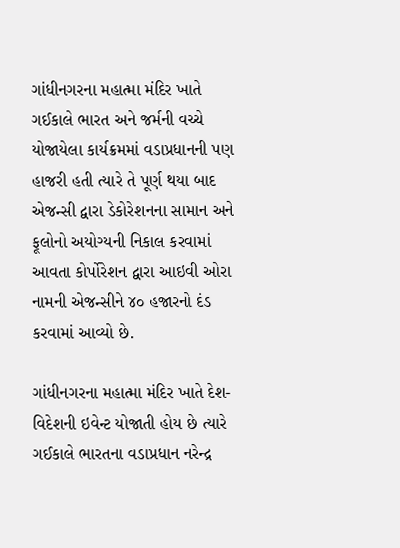ગાંધીનગરના મહાત્મા મંદિર ખાતે ગઈકાલે ભારત અને જર્મની વચ્ચે યોજાયેલા કાર્યક્રમમાં વડાપ્રધાનની પણ હાજરી હતી ત્યારે તે પૂર્ણ થયા બાદ એજન્સી દ્વારા ડેકોરેશનના સામાન અને ફૂલોનો અયોગ્યની નિકાલ કરવામાં આવતા કોર્પોરેશન દ્વારા આઇવી ઓરા નામની એજન્સીને ૪૦ હજારનો દંડ કરવામાં આવ્યો છે.

ગાંધીનગરના મહાત્મા મંદિર ખાતે દેશ-વિદેશની ઇવેન્ટ યોજાતી હોય છે ત્યારે ગઈકાલે ભારતના વડાપ્રધાન નરેન્દ્ર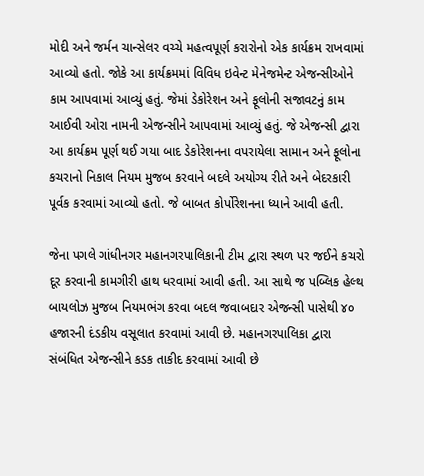મોદી અને જર્મન ચાન્સેલર વચ્ચે મહત્વપૂર્ણ કરારોનો એક કાર્યક્રમ રાખવામાં આવ્યો હતો. જોકે આ કાર્યક્રમમાં વિવિધ ઇવેન્ટ મેનેજમેન્ટ એજન્સીઓને કામ આપવામાં આવ્યું હતું. જેમાં ડેકોરેશન અને ફૂલોની સજાવટનું કામ આઈવી ઓરા નામની એજન્સીને આપવામાં આવ્યું હતું. જે એજન્સી દ્વારા આ કાર્યક્રમ પૂર્ણ થઈ ગયા બાદ ડેકોરેશનના વપરાયેલા સામાન અને ફૂલોના કચરાનો નિકાલ નિયમ મુજબ કરવાને બદલે અયોગ્ય રીતે અને બેદરકારી પૂર્વક કરવામાં આવ્યો હતો. જે બાબત કોર્પોરેશનના ધ્યાને આવી હતી.

જેના પગલે ગાંધીનગર મહાનગરપાલિકાની ટીમ દ્વારા સ્થળ પર જઈને કચરો દૂર કરવાની કામગીરી હાથ ધરવામાં આવી હતી. આ સાથે જ પબ્લિક હેલ્થ બાયલોઝ મુજબ નિયમભંગ કરવા બદલ જવાબદાર એજન્સી પાસેથી ૪૦ હજારની દંડકીય વસૂલાત કરવામાં આવી છે. મહાનગરપાલિકા દ્વારા સંબંધિત એજન્સીને કડક તાકીદ કરવામાં આવી છે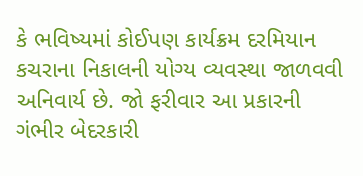કે ભવિષ્યમાં કોઈપણ કાર્યક્રમ દરમિયાન કચરાના નિકાલની યોગ્ય વ્યવસ્થા જાળવવી અનિવાર્ય છે. જો ફરીવાર આ પ્રકારની ગંભીર બેદરકારી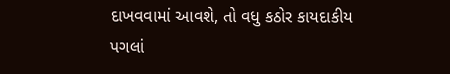દાખવવામાં આવશે, તો વધુ કઠોર કાયદાકીય પગલાં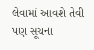લેવામાં આવશે તેવી પણ સૂચના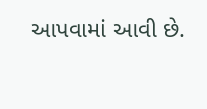આપવામાં આવી છે.